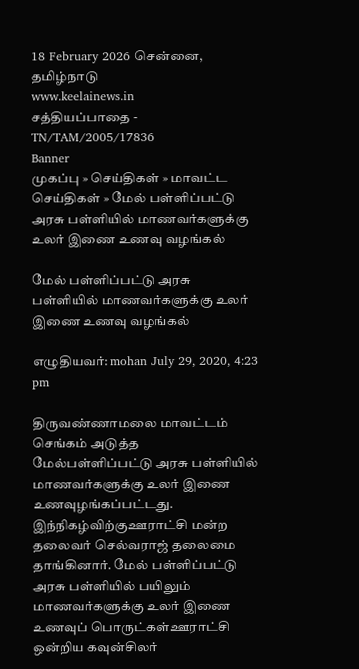18 February 2026 சென்னை, தமிழ்நாடு
www.keelainews.in
சத்தியப்பாதை - TN/TAM/2005/17836
Banner
முகப்பு » செய்திகள் » மாவட்ட செய்திகள் » மேல் பள்ளிப்பட்டு அரசு பள்ளியில் மாணவர்களுக்கு உலர் இணை உணவு வழங்கல்

மேல் பள்ளிப்பட்டு அரசு பள்ளியில் மாணவர்களுக்கு உலர் இணை உணவு வழங்கல்

எழுதியவர்: mohan July 29, 2020, 4:23 pm

திருவண்ணாமலை மாவட்டம் செங்கம் அடுத்த மேல்பள்ளிப்பட்டு அரசு பள்ளியில் மாணவர்களுக்கு உலர் இணை உணவுழங்கப்பட்டது. இந்நிகழ்விற்குஊராட்சி மன்ற தலைவர் செல்வராஜ் தலைமை தாங்கினார். மேல் பள்ளிப்பட்டு அரசு பள்ளியில் பயிலும் மாணவர்களுக்கு உலர் இணை உணவுப் பொருட்கள்ஊராட்சி ஒன்றிய கவுன்சிலர்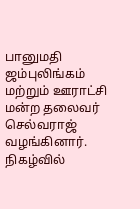பானுமதி ஜம்புலிங்கம் மற்றும் ஊராட்சி மன்ற தலைவர் செல்வராஜ் வழங்கினார். நிகழ்வில்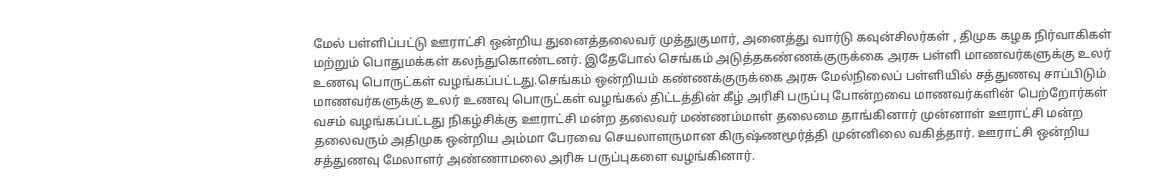மேல் பள்ளிப்பட்டு ஊராட்சி ஒன்றிய துனைத்தலைவர் முத்துகுமார், அனைத்து வார்டு கவுன்சிலர்கள் , திமுக கழக நிர்வாகிகள் மற்றும் பொதுமக்கள் கலந்துகொண்டனர். இதேபோல் செங்கம் அடுத்தகண்ணக்குருக்கை அரசு பள்ளி மாணவர்களுக்கு உலர் உணவு பொருட்கள் வழங்கப்பட்டது.செங்கம் ஒன்றியம் கண்ணக்குருக்கை அரசு மேல்நிலைப் பள்ளியில் சத்துணவு சாப்பிடும் மாணவர்களுக்கு உலர் உணவு பொருட்கள் வழங்கல் திட்டத்தின் கீழ் அரிசி பருப்பு போன்றவை மாணவர்களின் பெற்றோர்கள் வசம் வழங்கப்பட்டது நிகழ்சிக்கு ஊராட்சி மன்ற தலைவர் மண்ணம்மாள் தலைமை தாங்கினார் முன்னாள் ஊராட்சி மன்ற தலைவரும் அதிமுக ஒன்றிய அம்மா பேரவை செயலாளருமான கிருஷ்ணமூர்த்தி முன்னிலை வகித்தார். ஊராட்சி ஒன்றிய சத்துணவு மேலாளர் அண்ணாமலை அரிசு பருப்புகளை வழங்கினார்.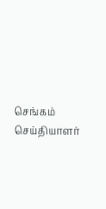செங்கம் செய்தியாளர்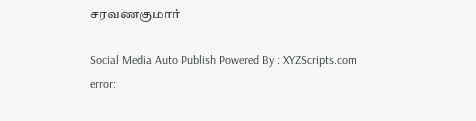சரவணகுமார்

Social Media Auto Publish Powered By : XYZScripts.com
error: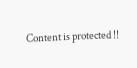Content is protected !!